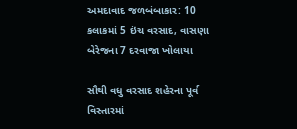અમદાવાદ જળબંબાકાર: 10 કલાકમાં 5 ઇંચ વરસાદ, વાસણા બેરેજના 7 દરવાજા ખોલાયા

સૌથી વધુ વરસાદ શહેરના પૂર્વ વિસ્તારમાં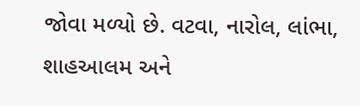જોવા મળ્યો છે. વટવા, નારોલ, લાંભા, શાહઆલમ અને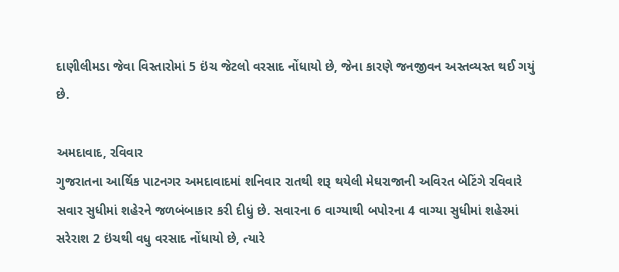દાણીલીમડા જેવા વિસ્તારોમાં 5 ઇંચ જેટલો વરસાદ નોંધાયો છે, જેના કારણે જનજીવન અસ્તવ્યસ્ત થઈ ગયું છે.

અમદાવાદ, રવિવાર
ગુજરાતના આર્થિક પાટનગર અમદાવાદમાં શનિવાર રાતથી શરૂ થયેલી મેઘરાજાની અવિરત બેટિંગે રવિવારે સવાર સુધીમાં શહેરને જળબંબાકાર કરી દીધું છે. સવારના 6 વાગ્યાથી બપોરના 4 વાગ્યા સુધીમાં શહેરમાં સરેરાશ 2 ઇંચથી વધુ વરસાદ નોંધાયો છે, ત્યારે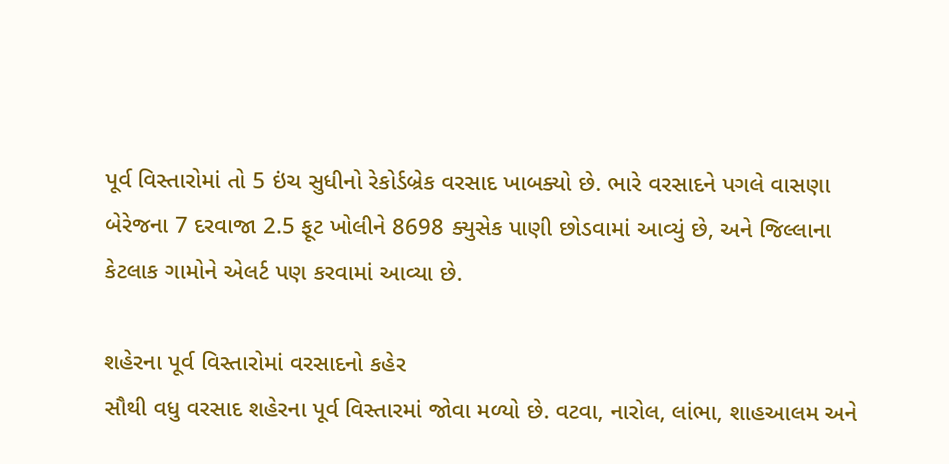પૂર્વ વિસ્તારોમાં તો 5 ઇંચ સુધીનો રેકોર્ડબ્રેક વરસાદ ખાબક્યો છે. ભારે વરસાદને પગલે વાસણા બેરેજના 7 દરવાજા 2.5 ફૂટ ખોલીને 8698 ક્યુસેક પાણી છોડવામાં આવ્યું છે, અને જિલ્લાના કેટલાક ગામોને એલર્ટ પણ કરવામાં આવ્યા છે.

શહેરના પૂર્વ વિસ્તારોમાં વરસાદનો કહેર
સૌથી વધુ વરસાદ શહેરના પૂર્વ વિસ્તારમાં જોવા મળ્યો છે. વટવા, નારોલ, લાંભા, શાહઆલમ અને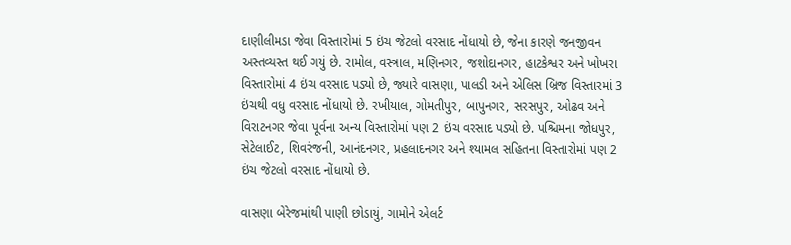દાણીલીમડા જેવા વિસ્તારોમાં 5 ઇંચ જેટલો વરસાદ નોંધાયો છે, જેના કારણે જનજીવન અસ્તવ્યસ્ત થઈ ગયું છે. રામોલ, વસ્ત્રાલ, મણિનગર, જશોદાનગર, હાટકેશ્વર અને ખોખરા વિસ્તારોમાં 4 ઇંચ વરસાદ પડ્યો છે, જ્યારે વાસણા, પાલડી અને એલિસ બ્રિજ વિસ્તારમાં 3 ઇંચથી વધુ વરસાદ નોંધાયો છે. રખીયાલ, ગોમતીપુર, બાપુનગર, સરસપુર, ઓઢવ અને વિરાટનગર જેવા પૂર્વના અન્ય વિસ્તારોમાં પણ 2 ઇંચ વરસાદ પડ્યો છે. પશ્ચિમના જોધપુર, સેટેલાઈટ, શિવરંજની, આનંદનગર, પ્રહલાદનગર અને શ્યામલ સહિતના વિસ્તારોમાં પણ 2 ઇંચ જેટલો વરસાદ નોંધાયો છે.

વાસણા બેરેજમાંથી પાણી છોડાયું, ગામોને એલર્ટ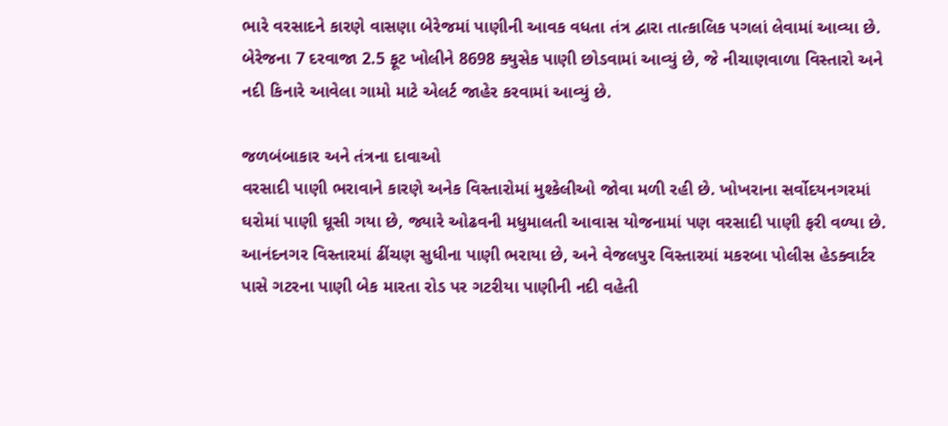ભારે વરસાદને કારણે વાસણા બેરેજમાં પાણીની આવક વધતા તંત્ર દ્વારા તાત્કાલિક પગલાં લેવામાં આવ્યા છે. બેરેજના 7 દરવાજા 2.5 ફૂટ ખોલીને 8698 ક્યુસેક પાણી છોડવામાં આવ્યું છે, જે નીચાણવાળા વિસ્તારો અને નદી કિનારે આવેલા ગામો માટે એલર્ટ જાહેર કરવામાં આવ્યું છે.

જળબંબાકાર અને તંત્રના દાવાઓ
વરસાદી પાણી ભરાવાને કારણે અનેક વિસ્તારોમાં મુશ્કેલીઓ જોવા મળી રહી છે. ખોખરાના સર્વોદયનગરમાં ઘરોમાં પાણી ઘૂસી ગયા છે, જ્યારે ઓઢવની મધુમાલતી આવાસ યોજનામાં પણ વરસાદી પાણી ફરી વળ્યા છે. આનંદનગર વિસ્તારમાં ઢીંચણ સુધીના પાણી ભરાયા છે, અને વેજલપુર વિસ્તારમાં મકરબા પોલીસ હેડક્વાર્ટર પાસે ગટરના પાણી બેક મારતા રોડ પર ગટરીયા પાણીની નદી વહેતી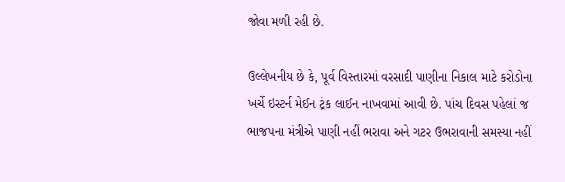જોવા મળી રહી છે.

ઉલ્લેખનીય છે કે, પૂર્વ વિસ્તારમાં વરસાદી પાણીના નિકાલ માટે કરોડોના ખર્ચે ઇસ્ટર્ન મેઈન ટ્રંક લાઈન નાખવામાં આવી છે. પાંચ દિવસ પહેલાં જ ભાજપના મંત્રીએ પાણી નહીં ભરાવા અને ગટર ઉભરાવાની સમસ્યા નહીં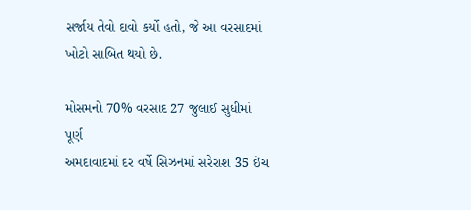સર્જાય તેવો દાવો કર્યો હતો, જે આ વરસાદમાં ખોટો સાબિત થયો છે.

મોસમનો 70% વરસાદ 27 જુલાઈ સુધીમાં પૂર્ણ
અમદાવાદમાં દર વર્ષે સિઝનમાં સરેરાશ 35 ઇંચ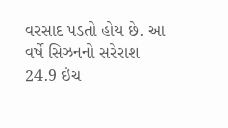વરસાદ પડતો હોય છે. આ વર્ષે સિઝનનો સરેરાશ 24.9 ઇંચ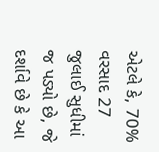એટલે કે, 70% વરસાદ 27 જુલાઈ સુધીમાં જ પડ્યો છે, જે દર્શાવે છે કે આ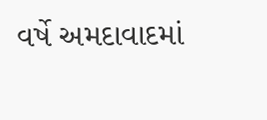વર્ષે અમદાવાદમાં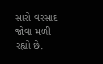સારો વરસાદ જોવા મળી રહ્યો છે.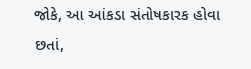જોકે, આ આંકડા સંતોષકારક હોવા છતાં,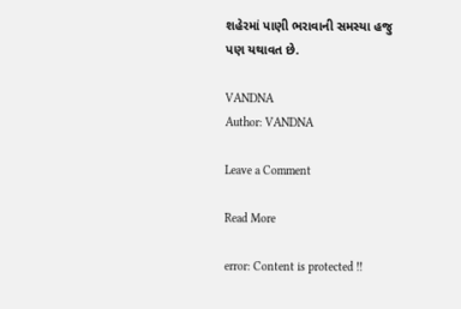શહેરમાં પાણી ભરાવાની સમસ્યા હજુ પણ યથાવત છે.

VANDNA
Author: VANDNA

Leave a Comment

Read More

error: Content is protected !!